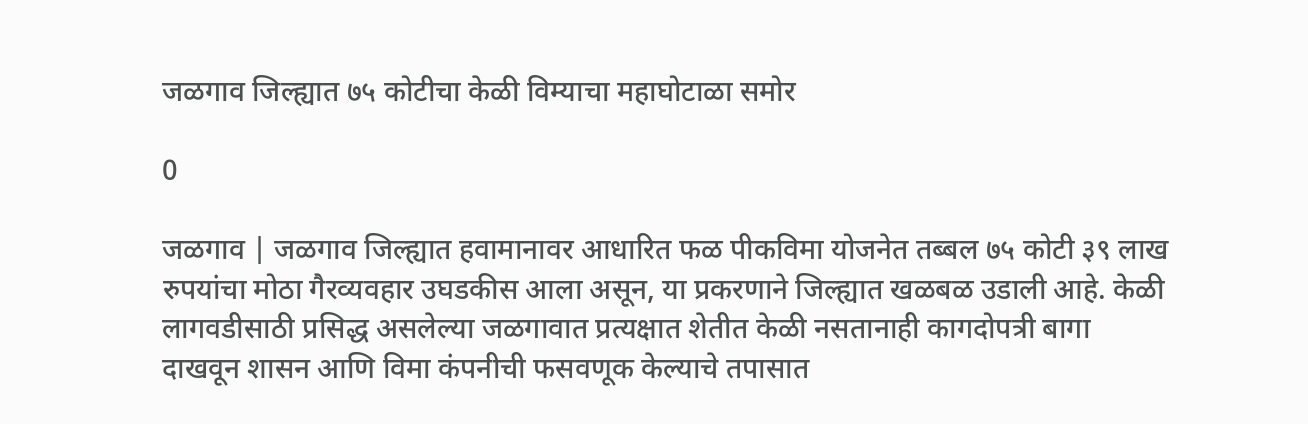जळगाव जिल्ह्यात ७५ कोटीचा केळी विम्याचा महाघोटाळा समोर

0

जळगाव | जळगाव जिल्ह्यात हवामानावर आधारित फळ पीकविमा योजनेत तब्बल ७५ कोटी ३९ लाख रुपयांचा मोठा गैरव्यवहार उघडकीस आला असून, या प्रकरणाने जिल्ह्यात खळबळ उडाली आहे. केळी लागवडीसाठी प्रसिद्ध असलेल्या जळगावात प्रत्यक्षात शेतीत केळी नसतानाही कागदोपत्री बागा दाखवून शासन आणि विमा कंपनीची फसवणूक केल्याचे तपासात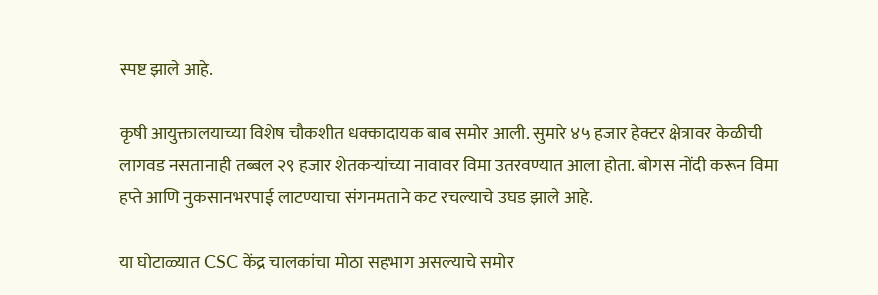स्पष्ट झाले आहे.

कृषी आयुक्तालयाच्या विशेष चौकशीत धक्कादायक बाब समोर आली. सुमारे ४५ हजार हेक्टर क्षेत्रावर केळीची लागवड नसतानाही तब्बल २९ हजार शेतकऱ्यांच्या नावावर विमा उतरवण्यात आला होता. बोगस नोंदी करून विमा हप्ते आणि नुकसानभरपाई लाटण्याचा संगनमताने कट रचल्याचे उघड झाले आहे.

या घोटाळ्यात CSC केंद्र चालकांचा मोठा सहभाग असल्याचे समोर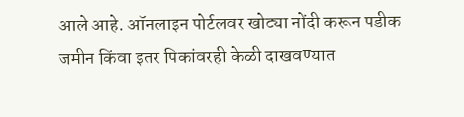आले आहे. ऑनलाइन पोर्टलवर खोट्या नोंदी करून पडीक जमीन किंवा इतर पिकांवरही केळी दाखवण्यात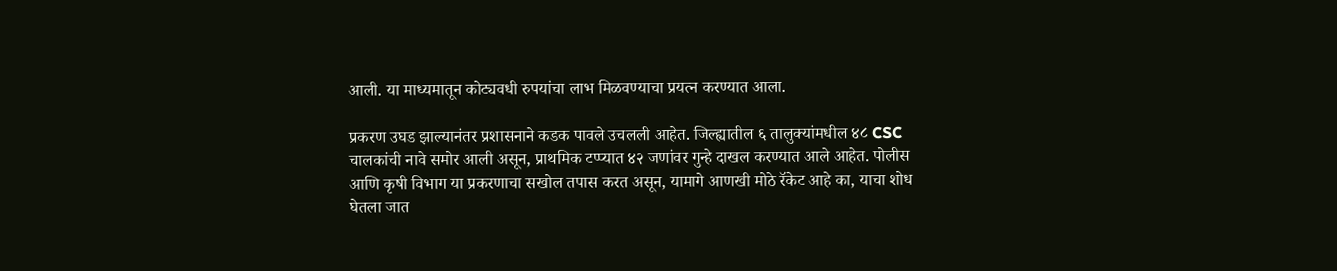आली. या माध्यमातून कोट्यवधी रुपयांचा लाभ मिळवण्याचा प्रयत्न करण्यात आला.

प्रकरण उघड झाल्यानंतर प्रशासनाने कडक पावले उचलली आहेत. जिल्ह्यातील ६ तालुक्यांमधील ४८ CSC चालकांची नावे समोर आली असून, प्राथमिक टप्प्यात ४२ जणांवर गुन्हे दाखल करण्यात आले आहेत. पोलीस आणि कृषी विभाग या प्रकरणाचा सखोल तपास करत असून, यामागे आणखी मोठे रॅकेट आहे का, याचा शोध घेतला जात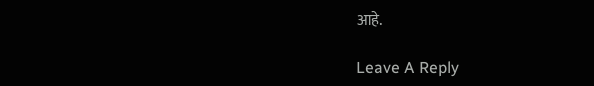आहे.

Leave A Reply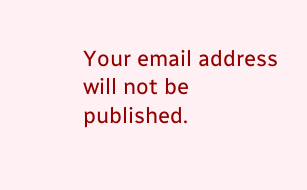Your email address will not be published.